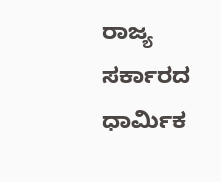ರಾಜ್ಯ ಸರ್ಕಾರದ ಧಾರ್ಮಿಕ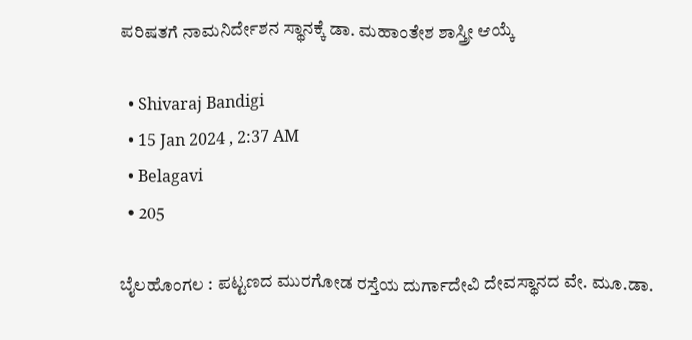ಪರಿಷತಗೆ ನಾಮನಿರ್ದೇಶನ ಸ್ಥಾನಕ್ಕೆ ಡಾ. ಮಹಾಂತೇಶ ಶಾಸ್ತ್ರೀ ಆಯ್ಕೆ

  • Shivaraj Bandigi
  • 15 Jan 2024 , 2:37 AM
  • Belagavi
  • 205

ಬೈಲಹೊಂಗಲ : ಪಟ್ಟಣದ ಮುರಗೋಡ ರಸ್ತೆಯ ದುರ್ಗಾದೇವಿ ದೇವಸ್ಥಾನದ ವೇ. ಮೂ.ಡಾ.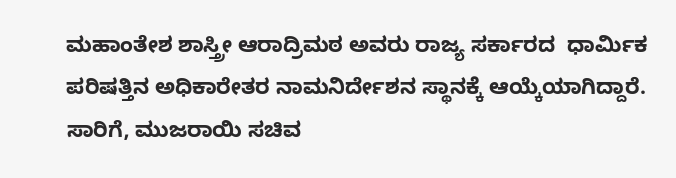ಮಹಾಂತೇಶ ಶಾಸ್ತ್ರೀ ಆರಾದ್ರಿಮಠ ಅವರು ರಾಜ್ಯ ಸರ್ಕಾರದ  ಧಾರ್ಮಿಕ ಪರಿಷತ್ತಿನ ಅಧಿಕಾರೇತರ ನಾಮನಿರ್ದೇಶನ ಸ್ಥಾನಕ್ಕೆ ಆಯ್ಕೆಯಾಗಿದ್ದಾರೆ. ಸಾರಿಗೆ, ಮುಜರಾಯಿ ಸಚಿವ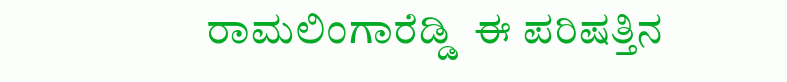ರಾಮಲಿಂಗಾರೆಡ್ಡಿ  ಈ ಪರಿಷತ್ತಿನ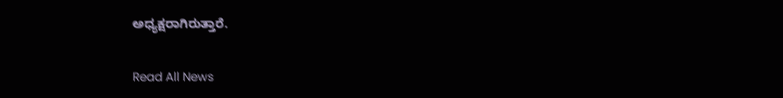ಅಧ್ಯಕ್ಷರಾಗಿರುತ್ತಾರೆ.

Read All News